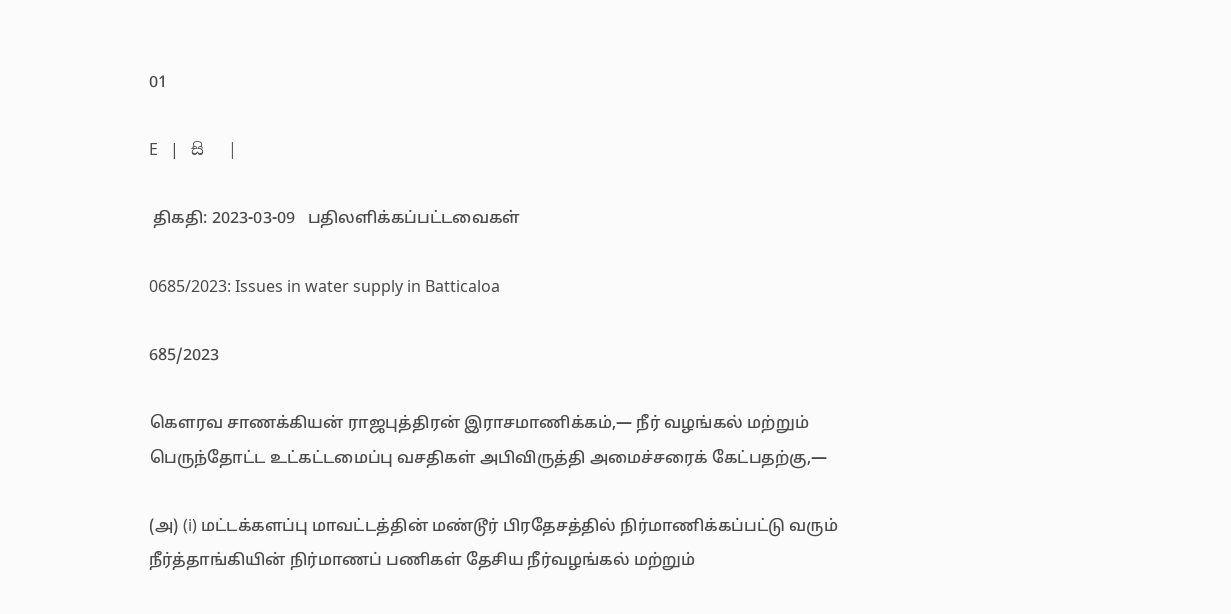01

E   |   සි   |

 திகதி: 2023-03-09   பதிலளிக்கப்பட்டவைகள்

0685/2023: Issues in water supply in Batticaloa

685/2023

கௌரவ சாணக்கியன் ராஜபுத்திரன் இராசமாணிக்கம்,— நீர் வழங்கல் மற்றும் பெருந்தோட்ட உட்கட்டமைப்பு வசதிகள் அபிவிருத்தி அமைச்சரைக் கேட்பதற்கு,—

(அ) (i) மட்டக்களப்பு மாவட்டத்தின் மண்டூர் பிரதேசத்தில் நிர்மாணிக்கப்பட்டு வரும் நீர்த்தாங்கியின் நிர்மாணப் பணிகள் தேசிய நீர்வழங்கல் மற்றும்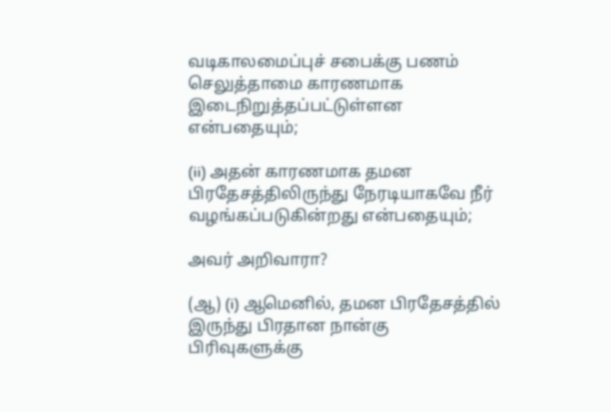வடிகாலமைப்புச் சபைக்கு பணம் செலுத்தாமை காரணமாக இடைநிறுத்தப்பட்டுள்ளன என்பதையும்;

(ii) அதன் காரணமாக தமன பிரதேசத்திலிருந்து நேரடியாகவே நீர் வழங்கப்படுகின்றது என்பதையும்;

அவர் அறிவாரா?

(ஆ) (i) ஆமெனில், தமன பிரதேசத்தில் இருந்து பிரதான நான்கு பிரிவுகளுக்கு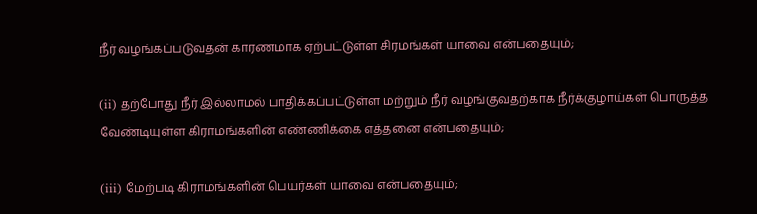நீர் வழங்கப்படுவதன் காரணமாக ஏற்பட்டுள்ள சிரமங்கள் யாவை என்பதையும்;

(ii) தற்போது நீர் இல்லாமல் பாதிக்கப்பட்டுள்ள மற்றும் நீர் வழங்குவதற்காக நீர்க்குழாய்கள் பொருத்த வேண்டியுள்ள கிராமங்களின் எண்ணிக்கை எத்தனை என்பதையும்;

(iii) மேற்படி கிராமங்களின் பெயர்கள் யாவை என்பதையும்;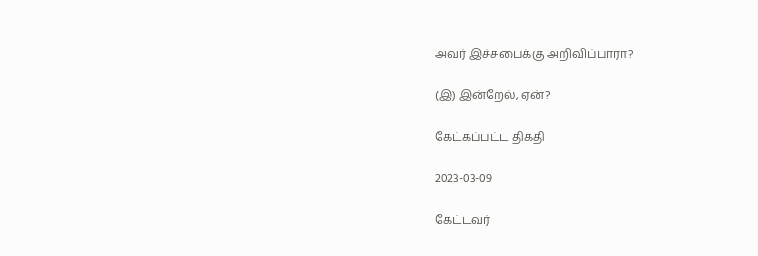அவர் இச்சபைக்கு அறிவிப்பாரா?

(இ) இன்றேல், ஏன்?

கேட்கப்பட்ட திகதி

2023-03-09

கேட்டவர்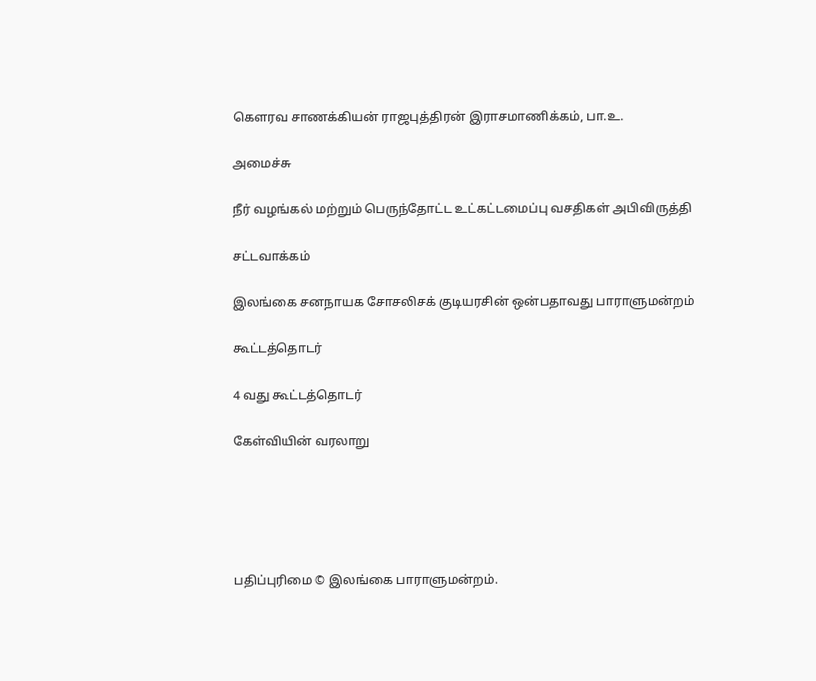கௌரவ சாணக்கியன் ராஜபுத்திரன் இராசமாணிக்கம், பா.உ.

அமைச்சு

நீர் வழங்கல் மற்றும் பெருந்தோட்ட உட்கட்டமைப்பு வசதிகள் அபிவிருத்தி

சட்டவாக்கம்

இலங்கை சனநாயக சோசலிசக் குடியரசின் ஒன்பதாவது பாராளுமன்றம்

கூட்டத்தொடர்

4 வது கூட்டத்தொடர்

கேள்வியின் வரலாறு





பதிப்புரிமை © இலங்கை பாராளுமன்றம்.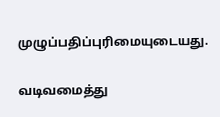முழுப்பதிப்புரிமையுடையது.

வடிவமைத்து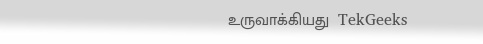உருவாக்கியது  TekGeeks